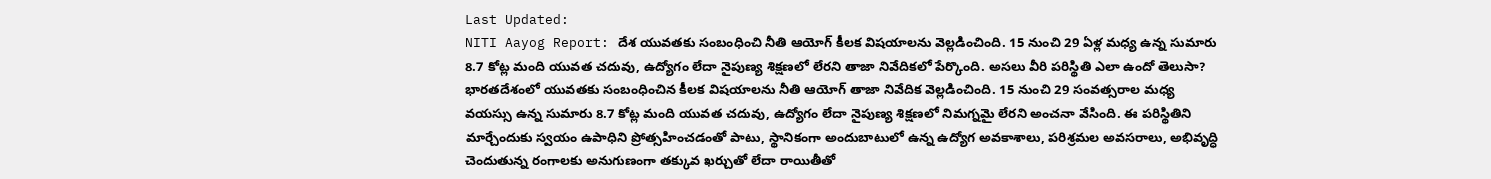Last Updated:
NITI Aayog Report: దేశ యువతకు సంబంధించి నీతి ఆయోగ్ కీలక విషయాలను వెల్లడించింది. 15 నుంచి 29 ఏళ్ల మధ్య ఉన్న సుమారు 8.7 కోట్ల మంది యువత చదువు, ఉద్యోగం లేదా నైపుణ్య శిక్షణలో లేరని తాజా నివేదికలో పేర్కొంది. అసలు వీరి పరిస్థితి ఎలా ఉందో తెలుసా?
భారతదేశంలో యువతకు సంబంధించిన కీలక విషయాలను నీతి ఆయోగ్ తాజా నివేదిక వెల్లడించింది. 15 నుంచి 29 సంవత్సరాల మధ్య వయస్సు ఉన్న సుమారు 8.7 కోట్ల మంది యువత చదువు, ఉద్యోగం లేదా నైపుణ్య శిక్షణలో నిమగ్నమై లేరని అంచనా వేసింది. ఈ పరిస్థితిని మార్చేందుకు స్వయం ఉపాధిని ప్రోత్సహించడంతో పాటు, స్థానికంగా అందుబాటులో ఉన్న ఉద్యోగ అవకాశాలు, పరిశ్రమల అవసరాలు, అభివృద్ధి చెందుతున్న రంగాలకు అనుగుణంగా తక్కువ ఖర్చుతో లేదా రాయితీతో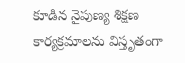కూడిన నైపుణ్య శిక్షణ కార్యక్రమాలను విస్తృతంగా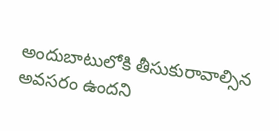అందుబాటులోకి తీసుకురావాల్సిన అవసరం ఉందని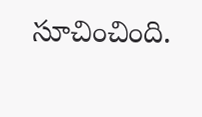సూచించింది.